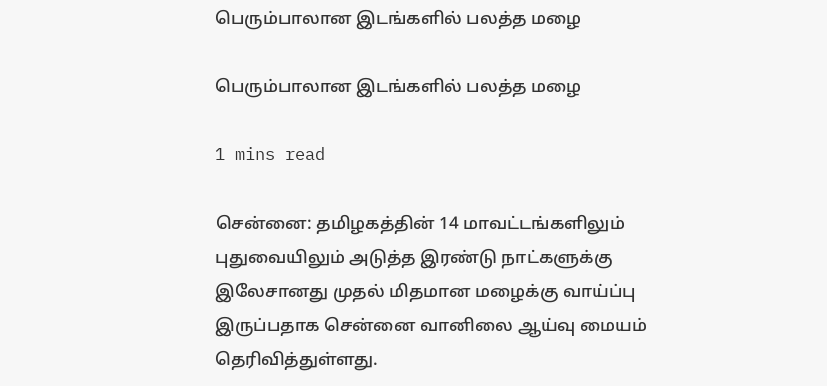பெரும்பாலான இடங்களில் பலத்த மழை

பெரும்பாலான இடங்களில் பலத்த மழை

1 mins read

சென்னை: தமிழகத்தின் 14 மாவட்டங்களிலும் புதுவையிலும் அடுத்த இரண்டு நாட்களுக்கு இலேசானது முதல் மிதமான மழைக்கு வாய்ப்பு இருப்பதாக சென்னை வானிலை ஆய்வு மையம் தெரிவித்துள்ளது.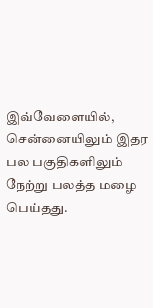இவ்வேளையில், சென்னையிலும் இதர பல பகுதிகளிலும் நேற்று பலத்த மழை பெய்தது.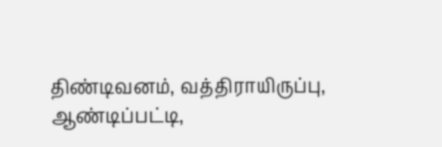திண்டிவனம், வத்திராயிருப்பு, ஆண்டிப்பட்டி,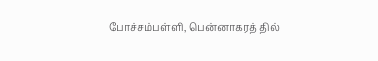போச்சம்பள்ளி, பென்னாகரத் தில்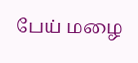பேய் மழை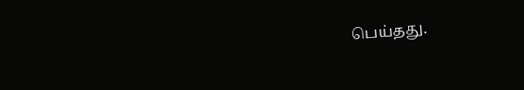பெய்தது.